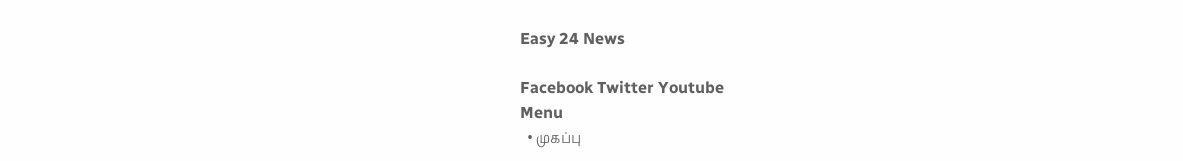Easy 24 News

Facebook Twitter Youtube
Menu
  • முகப்பு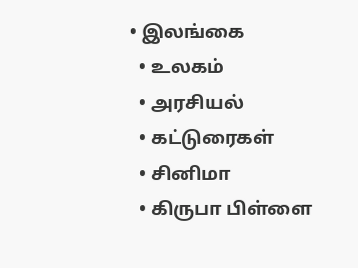• இலங்கை
  • உலகம்
  • அரசியல்
  • கட்டுரைகள்
  • சினிமா
  • கிருபா பிள்ளை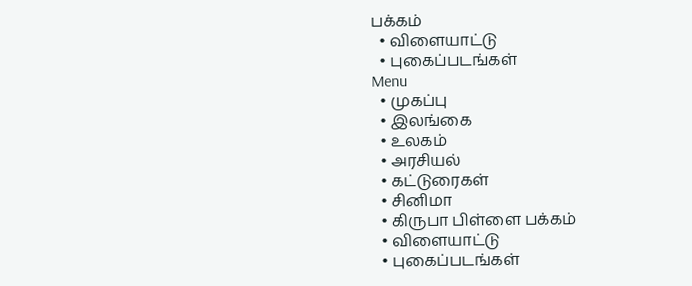பக்கம்
  • விளையாட்டு
  • புகைப்படங்கள்
Menu
  • முகப்பு
  • இலங்கை
  • உலகம்
  • அரசியல்
  • கட்டுரைகள்
  • சினிமா
  • கிருபா பிள்ளை பக்கம்
  • விளையாட்டு
  • புகைப்படங்கள்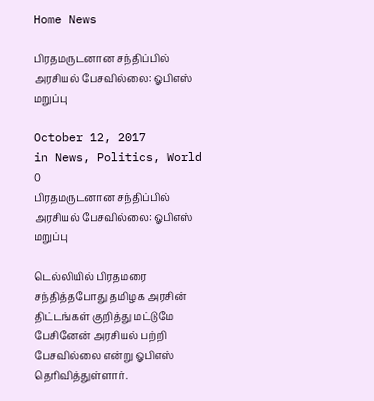Home News

பிரதமருடனான சந்திப்பில் அரசியல் பேசவில்லை: ஓபிஎஸ் மறுப்பு

October 12, 2017
in News, Politics, World
0
பிரதமருடனான சந்திப்பில் அரசியல் பேசவில்லை: ஓபிஎஸ் மறுப்பு

டெல்லியில் பிரதமரை சந்தித்தபோது தமிழக அரசின் திட்டங்கள் குறித்து மட்டுமே பேசினேன் அரசியல் பற்றி பேசவில்லை என்று ஓபிஎஸ் தெரிவித்துள்ளார்.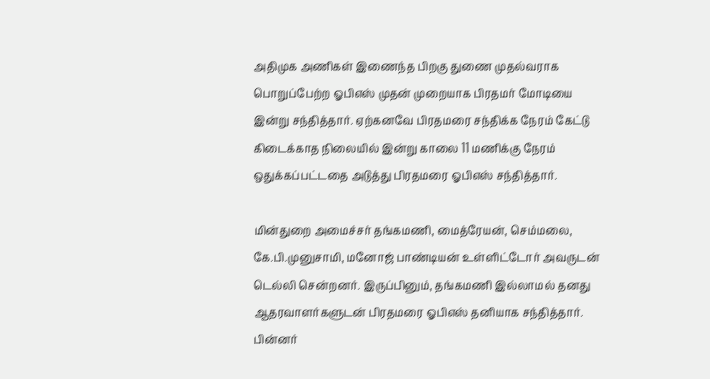அதிமுக அணிகள் இணைந்த பிறகு துணை முதல்வராக பொறுப்பேற்ற ஓபிஎஸ் முதன் முறையாக பிரதமர் மோடியை இன்று சந்தித்தார். ஏற்கனவே பிரதமரை சந்திக்க நேரம் கேட்டு கிடைக்காத நிலையில் இன்று காலை 11 மணிக்கு நேரம் ஒதுக்கப்பட்டதை அடுத்து பிரதமரை ஓபிஎஸ் சந்தித்தார்.

மின்துறை அமைச்சர் தங்கமணி, மைத்ரேயன், செம்மலை, கே.பி.முனுசாமி, மனோஜ் பாண்டியன் உள்ளிட்டோர் அவருடன் டெல்லி சென்றனர். இருப்பினும், தங்கமணி இல்லாமல் தனது ஆதரவாளர்களுடன் பிரதமரை ஓபிஎஸ் தனியாக சந்தித்தார். பின்னர்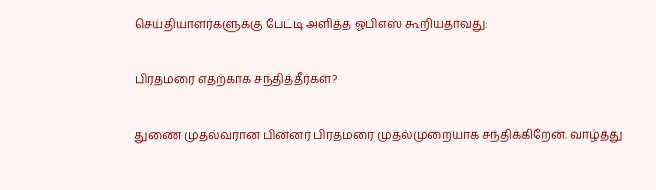செய்தியாளர்களுக்கு பேட்டி அளித்த ஓபிஎஸ் கூறியதாவது:

பிரதமரை எதற்காக சந்தித்தீர்கள்?

துணை முதல்வரான பின்னர் பிரதமரை முதல்முறையாக சந்திக்கிறேன். வாழ்த்து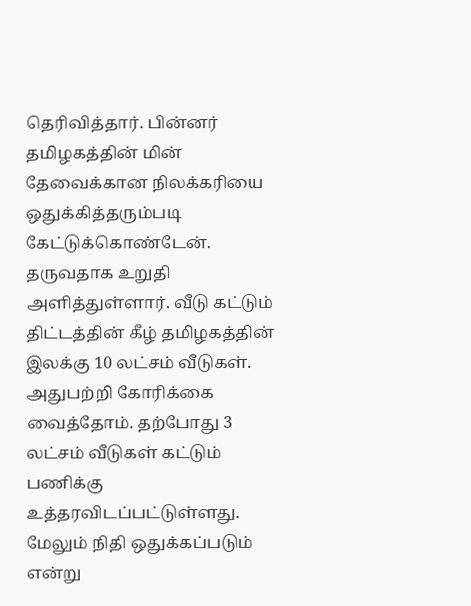தெரிவித்தார். பின்னர் தமிழகத்தின் மின் தேவைக்கான நிலக்கரியை ஒதுக்கித்தரும்படி கேட்டுக்கொண்டேன். தருவதாக உறுதி அளித்துள்ளார். வீடு கட்டும் திட்டத்தின் கீழ் தமிழகத்தின் இலக்கு 10 லட்சம் வீடுகள். அதுபற்றி கோரிக்கை வைத்தோம். தற்போது 3 லட்சம் வீடுகள் கட்டும் பணிக்கு உத்தரவிடப்பட்டுள்ளது. மேலும் நிதி ஒதுக்கப்படும் என்று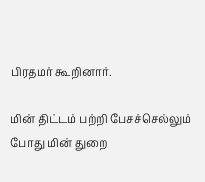பிரதமர் கூறினார்.

மின் திட்டம் பற்றி பேசச்செல்லும் போது மின் துறை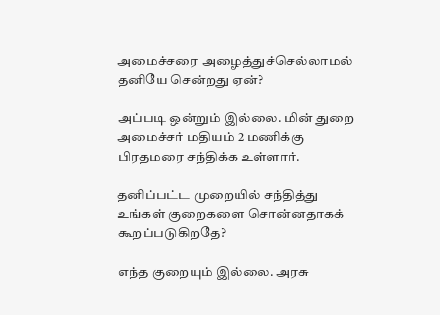அமைச்சரை அழைத்துச்செல்லாமல் தனியே சென்றது ஏன்?

அப்படி ஒன்றும் இல்லை. மின் துறை அமைச்சர் மதியம் 2 மணிக்கு பிரதமரை சந்திக்க உள்ளார்.

தனிப்பட்ட முறையில் சந்தித்து உங்கள் குறைகளை சொன்னதாகக் கூறப்படுகிறதே?

எந்த குறையும் இல்லை. அரசு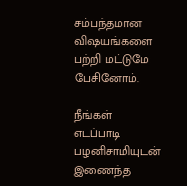சம்பந்தமான விஷயங்களை பற்றி மட்டுமே பேசினோம்.

நீங்கள் எடப்பாடி பழனிசாமியுடன் இணைந்த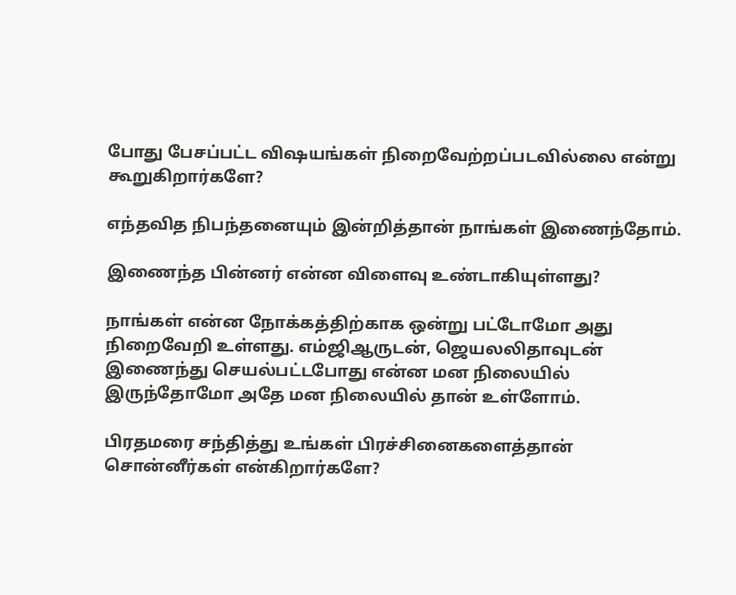போது பேசப்பட்ட விஷயங்கள் நிறைவேற்றப்படவில்லை என்று கூறுகிறார்களே?

எந்தவித நிபந்தனையும் இன்றித்தான் நாங்கள் இணைந்தோம்.

இணைந்த பின்னர் என்ன விளைவு உண்டாகியுள்ளது?

நாங்கள் என்ன நோக்கத்திற்காக ஒன்று பட்டோமோ அது நிறைவேறி உள்ளது. எம்ஜிஆருடன், ஜெயலலிதாவுடன் இணைந்து செயல்பட்டபோது என்ன மன நிலையில் இருந்தோமோ அதே மன நிலையில் தான் உள்ளோம்.

பிரதமரை சந்தித்து உங்கள் பிரச்சினைகளைத்தான் சொன்னீர்கள் என்கிறார்களே?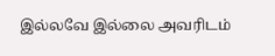இல்லவே இல்லை அவரிடம்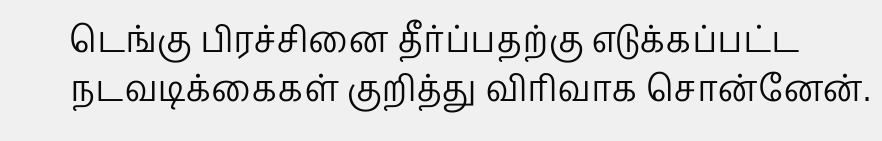டெங்கு பிரச்சினை தீர்ப்பதற்கு எடுக்கப்பட்ட நடவடிக்கைகள் குறித்து விரிவாக சொன்னேன்.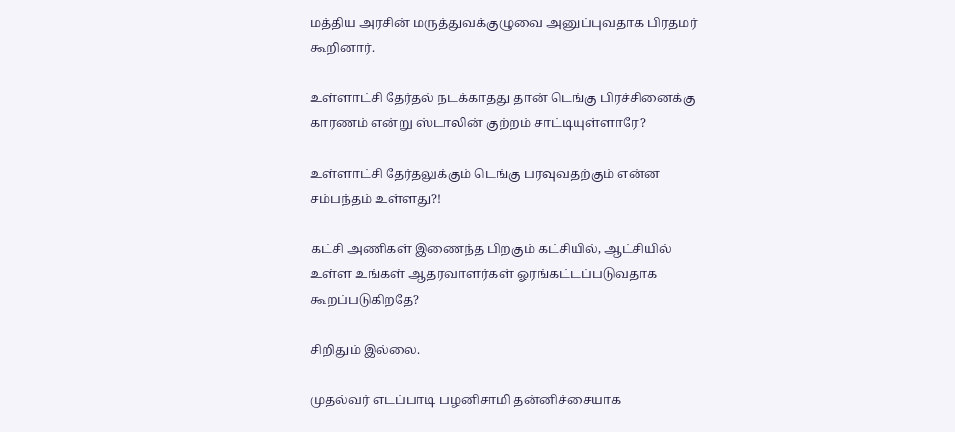மத்திய அரசின் மருத்துவக்குழுவை அனுப்புவதாக பிரதமர் கூறினார்.

உள்ளாட்சி தேர்தல் நடக்காதது தான் டெங்கு பிரச்சினைக்கு காரணம் என்று ஸ்டாலின் குற்றம் சாட்டியுள்ளாரே?

உள்ளாட்சி தேர்தலுக்கும் டெங்கு பரவுவதற்கும் என்ன சம்பந்தம் உள்ளது?!

கட்சி அணிகள் இணைந்த பிறகும் கட்சியில், ஆட்சியில் உள்ள உங்கள் ஆதரவாளர்கள் ஓரங்கட்டப்படுவதாக கூறப்படுகிறதே?

சிறிதும் இல்லை.

முதல்வர் எடப்பாடி பழனிசாமி தன்னிச்சையாக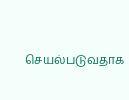செயல்படுவதாக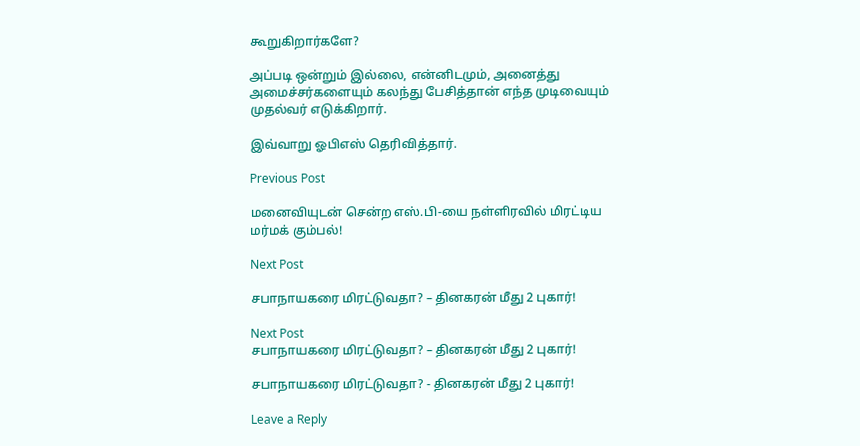கூறுகிறார்களே?

அப்படி ஒன்றும் இல்லை, என்னிடமும், அனைத்து அமைச்சர்களையும் கலந்து பேசித்தான் எந்த முடிவையும் முதல்வர் எடுக்கிறார்.

இவ்வாறு ஓபிஎஸ் தெரிவித்தார்.

Previous Post

மனைவியுடன் சென்ற எஸ்.பி-யை நள்ளிரவில் மிரட்டிய மர்மக் கும்பல்!

Next Post

சபாநாயகரை மிரட்டுவதா? – தினகரன் மீது 2 புகார்!

Next Post
சபாநாயகரை மிரட்டுவதா? – தினகரன் மீது 2 புகார்!

சபாநாயகரை மிரட்டுவதா? - தினகரன் மீது 2 புகார்!

Leave a Reply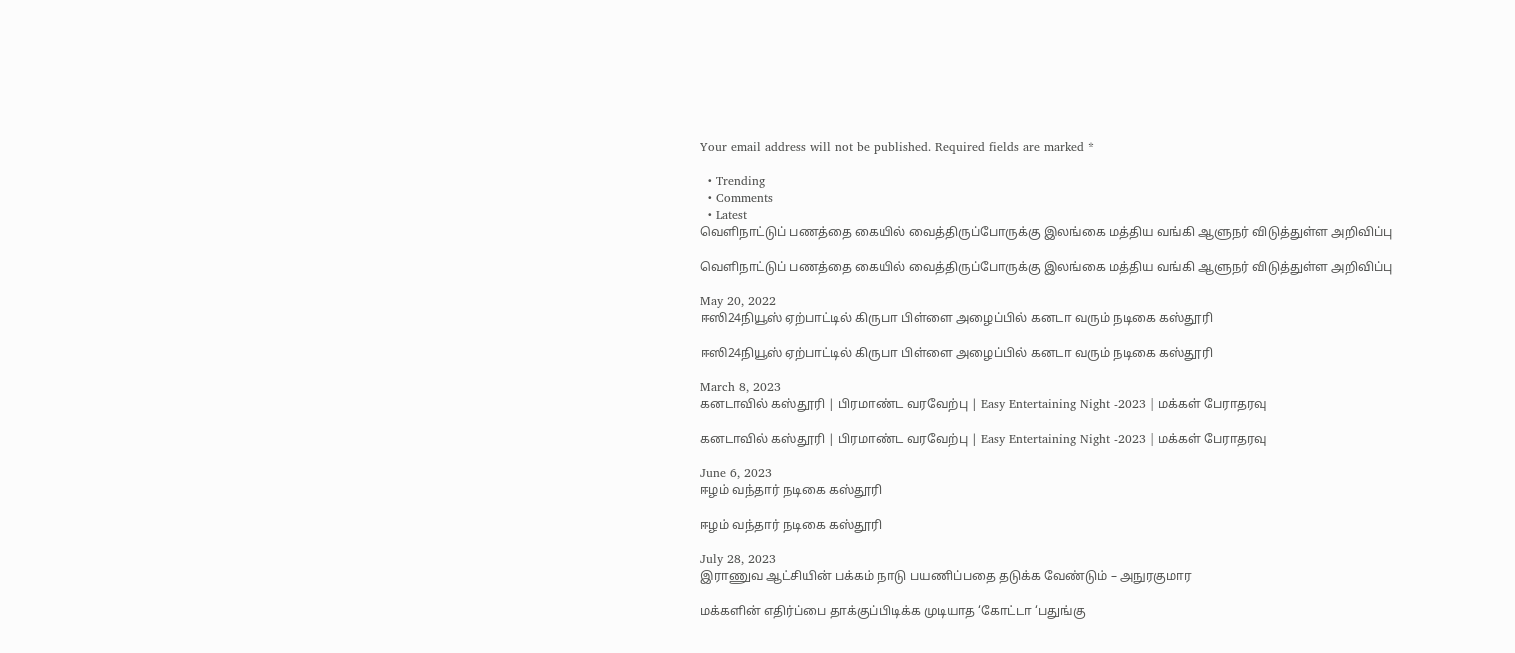Your email address will not be published. Required fields are marked *

  • Trending
  • Comments
  • Latest
வெளிநாட்டுப் பணத்தை கையில் வைத்திருப்போருக்கு இலங்கை மத்திய வங்கி ஆளுநர் விடுத்துள்ள அறிவிப்பு

வெளிநாட்டுப் பணத்தை கையில் வைத்திருப்போருக்கு இலங்கை மத்திய வங்கி ஆளுநர் விடுத்துள்ள அறிவிப்பு

May 20, 2022
ஈஸி24நியூஸ் ஏற்பாட்டில் கிருபா பிள்ளை அழைப்பில் கனடா வரும் நடிகை கஸ்தூரி

ஈஸி24நியூஸ் ஏற்பாட்டில் கிருபா பிள்ளை அழைப்பில் கனடா வரும் நடிகை கஸ்தூரி

March 8, 2023
கனடாவில் கஸ்தூரி | பிரமாண்ட வரவேற்பு | Easy Entertaining Night -2023 | மக்கள் பேராதரவு

கனடாவில் கஸ்தூரி | பிரமாண்ட வரவேற்பு | Easy Entertaining Night -2023 | மக்கள் பேராதரவு

June 6, 2023
ஈழம் வந்தார் நடிகை கஸ்தூரி

ஈழம் வந்தார் நடிகை கஸ்தூரி

July 28, 2023
இராணுவ ஆட்சியின் பக்கம் நாடு பயணிப்பதை தடுக்க வேண்டும் – அநுரகுமார

மக்களின் எதிர்ப்பை தாக்குப்பிடிக்க முடியாத ‘கோட்டா ‘பதுங்கு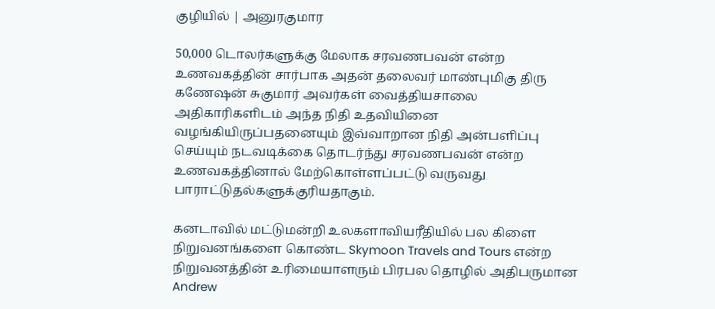குழியில் | அனுரகுமார

50,000 டொலர்களுக்கு மேலாக சரவணபவன் என்ற உணவகத்தின் சார்பாக அதன் தலைவர் மாண்புமிகு திரு கணேஷன் சுகுமார் அவர்கள் வைத்தியசாலை அதிகாரிகளிடம் அந்த நிதி உதவியினை வழங்கியிருப்பதனையும் இவ்வாறான நிதி அன்பளிப்பு செய்யும் நடவடிக்கை தொடர்ந்து சரவணபவன் என்ற உணவகத்தினால் மேற்கொள்ளப்பட்டு வருவது பாராட்டுதல்களுக்குரியதாகும்.

கனடாவில் மட்டுமன்றி உலகளாவியரீதியில் பல கிளை நிறுவனங்களை கொண்ட Skymoon Travels and Tours என்ற நிறுவனத்தின் உரிமையாளரும் பிரபல தொழில் அதிபருமான Andrew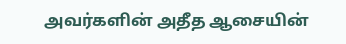அவர்களின் அதீத ஆசையின்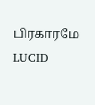பிரகாரமே LUCID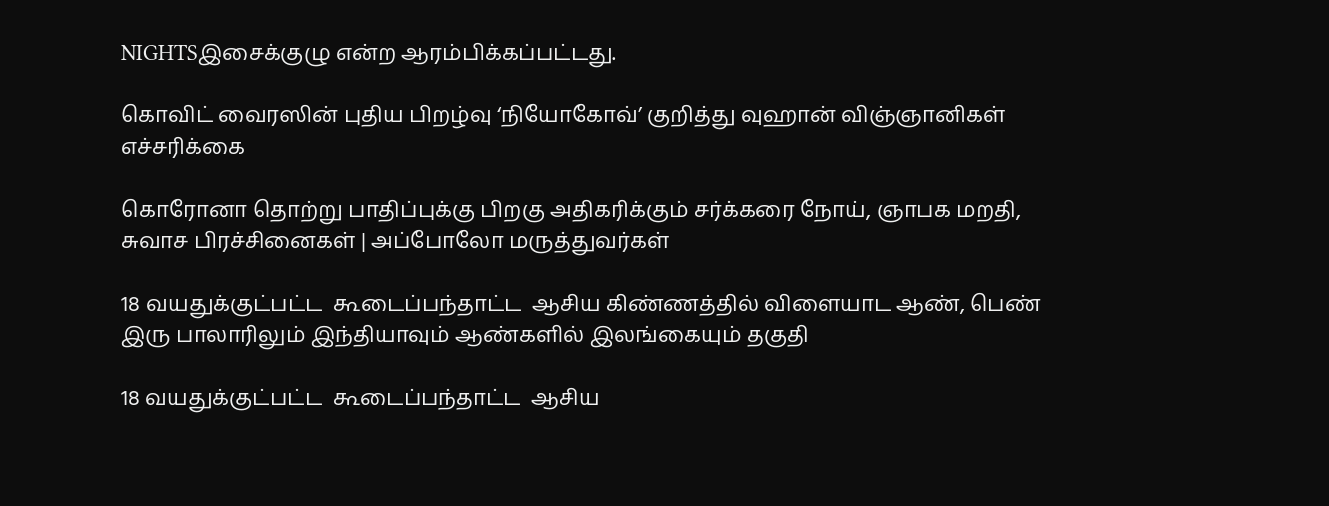NIGHTSஇசைக்குழு என்ற ஆரம்பிக்கப்பட்டது.

கொவிட் வைரஸின் புதிய பிறழ்வு ‘நியோகோவ்’ குறித்து வுஹான் விஞ்ஞானிகள் எச்சரிக்கை

கொரோனா தொற்று பாதிப்புக்கு பிறகு அதிகரிக்கும் சர்க்கரை நோய், ஞாபக மறதி, சுவாச பிரச்சினைகள் | அப்போலோ மருத்துவர்கள்

18 வயதுக்குட்பட்ட  கூடைப்பந்தாட்ட  ஆசிய கிண்ணத்தில் விளையாட ஆண், பெண் இரு பாலாரிலும் இந்தியாவும் ஆண்களில் இலங்கையும் தகுதி

18 வயதுக்குட்பட்ட  கூடைப்பந்தாட்ட  ஆசிய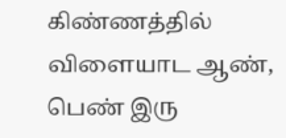கிண்ணத்தில் விளையாட ஆண், பெண் இரு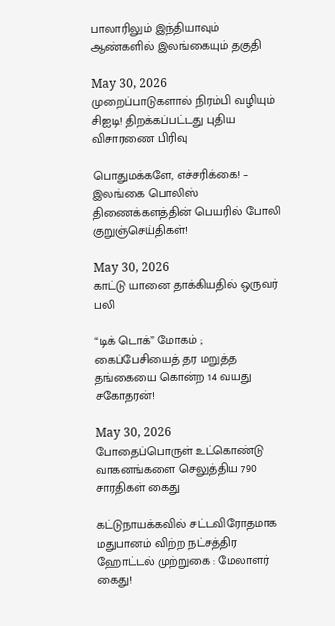பாலாரிலும் இந்தியாவும் ஆண்களில் இலங்கையும் தகுதி

May 30, 2026
முறைப்பாடுகளால் நிரம்பி வழியும் சிஐடி! திறக்கப்பட்டது புதிய விசாரணை பிரிவு

பொதுமக்களே, எச்சரிக்கை! – இலங்கை பொலிஸ் திணைக்களத்தின் பெயரில் போலி குறுஞ்செய்திகள்!

May 30, 2026
காட்டு யானை தாக்கியதில் ஒருவர் பலி

“டிக் டொக்” மோகம் ; கைப்பேசியைத் தர மறுத்த தங்கையை கொன்ற 14 வயது சகோதரன்!

May 30, 2026
போதைப்பொருள் உட்கொண்டு வாகனங்களை செலுத்திய 790 சாரதிகள் கைது

கட்டுநாயக்கவில் சட்டவிரோதமாக மதுபானம் விற்ற நட்சத்திர ஹோட்டல் முற்றுகை : மேலாளர் கைது!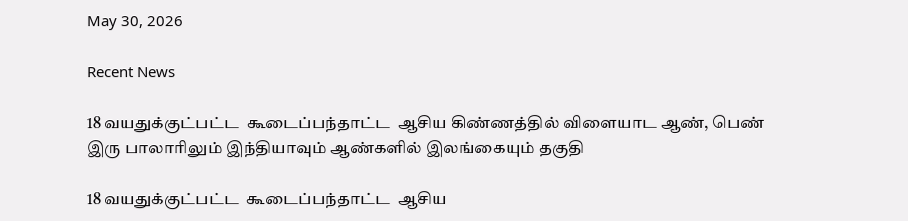May 30, 2026

Recent News

18 வயதுக்குட்பட்ட  கூடைப்பந்தாட்ட  ஆசிய கிண்ணத்தில் விளையாட ஆண், பெண் இரு பாலாரிலும் இந்தியாவும் ஆண்களில் இலங்கையும் தகுதி

18 வயதுக்குட்பட்ட  கூடைப்பந்தாட்ட  ஆசிய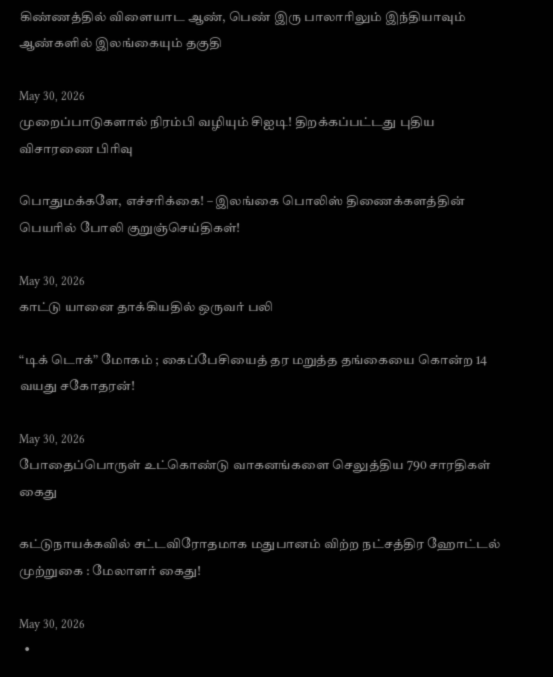கிண்ணத்தில் விளையாட ஆண், பெண் இரு பாலாரிலும் இந்தியாவும் ஆண்களில் இலங்கையும் தகுதி

May 30, 2026
முறைப்பாடுகளால் நிரம்பி வழியும் சிஐடி! திறக்கப்பட்டது புதிய விசாரணை பிரிவு

பொதுமக்களே, எச்சரிக்கை! – இலங்கை பொலிஸ் திணைக்களத்தின் பெயரில் போலி குறுஞ்செய்திகள்!

May 30, 2026
காட்டு யானை தாக்கியதில் ஒருவர் பலி

“டிக் டொக்” மோகம் ; கைப்பேசியைத் தர மறுத்த தங்கையை கொன்ற 14 வயது சகோதரன்!

May 30, 2026
போதைப்பொருள் உட்கொண்டு வாகனங்களை செலுத்திய 790 சாரதிகள் கைது

கட்டுநாயக்கவில் சட்டவிரோதமாக மதுபானம் விற்ற நட்சத்திர ஹோட்டல் முற்றுகை : மேலாளர் கைது!

May 30, 2026
  •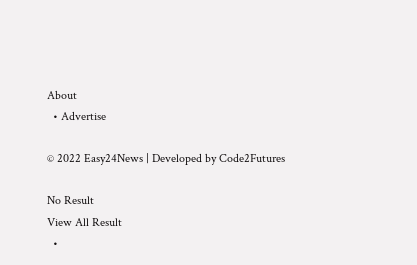About
  • Advertise

© 2022 Easy24News | Developed by Code2Futures

No Result
View All Result
  •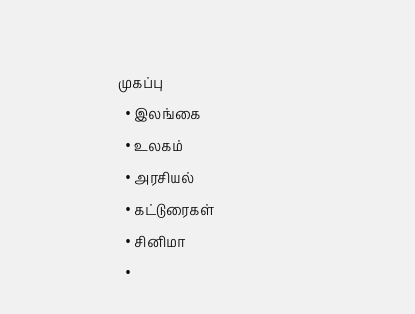முகப்பு
  • இலங்கை
  • உலகம்
  • அரசியல்
  • கட்டுரைகள்
  • சினிமா
  •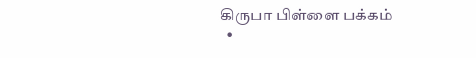கிருபா பிள்ளை பக்கம்
  •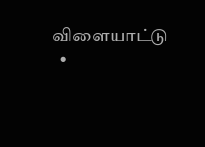விளையாட்டு
  •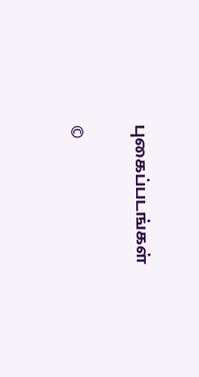புகைப்படங்கள்

©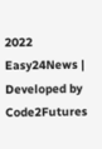2022 Easy24News | Developed by Code2Futures